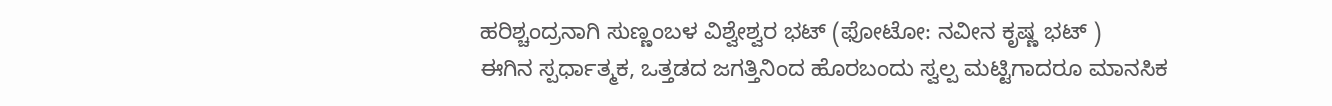ಹರಿಶ್ಚಂದ್ರನಾಗಿ ಸುಣ್ಣಂಬಳ ವಿಶ್ವೇಶ್ವರ ಭಟ್ (ಫೋಟೋ: ನವೀನ ಕೃಷ್ಣ ಭಟ್ )
ಈಗಿನ ಸ್ಪರ್ಧಾತ್ಮಕ, ಒತ್ತಡದ ಜಗತ್ತಿನಿಂದ ಹೊರಬಂದು ಸ್ವಲ್ಪ ಮಟ್ಟಿಗಾದರೂ ಮಾನಸಿಕ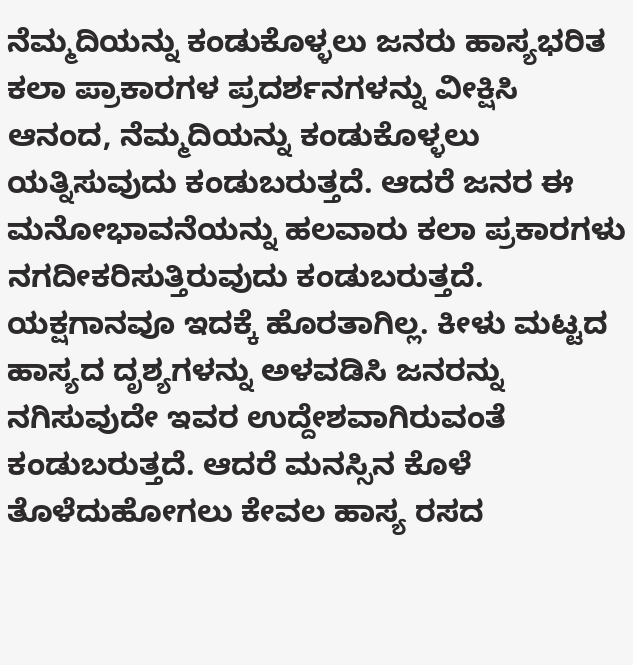ನೆಮ್ಮದಿಯನ್ನು ಕಂಡುಕೊಳ್ಳಲು ಜನರು ಹಾಸ್ಯಭರಿತ ಕಲಾ ಪ್ರಾಕಾರಗಳ ಪ್ರದರ್ಶನಗಳನ್ನು ವೀಕ್ಷಿಸಿ ಆನಂದ, ನೆಮ್ಮದಿಯನ್ನು ಕಂಡುಕೊಳ್ಳಲು ಯತ್ನಿಸುವುದು ಕಂಡುಬರುತ್ತದೆ. ಆದರೆ ಜನರ ಈ ಮನೋಭಾವನೆಯನ್ನು ಹಲವಾರು ಕಲಾ ಪ್ರಕಾರಗಳು ನಗದೀಕರಿಸುತ್ತಿರುವುದು ಕಂಡುಬರುತ್ತದೆ. ಯಕ್ಷಗಾನವೂ ಇದಕ್ಕೆ ಹೊರತಾಗಿಲ್ಲ. ಕೀಳು ಮಟ್ಟದ ಹಾಸ್ಯದ ದೃಶ್ಯಗಳನ್ನು ಅಳವಡಿಸಿ ಜನರನ್ನು ನಗಿಸುವುದೇ ಇವರ ಉದ್ದೇಶವಾಗಿರುವಂತೆ ಕಂಡುಬರುತ್ತದೆ. ಆದರೆ ಮನಸ್ಸಿನ ಕೊಳೆ ತೊಳೆದುಹೋಗಲು ಕೇವಲ ಹಾಸ್ಯ ರಸದ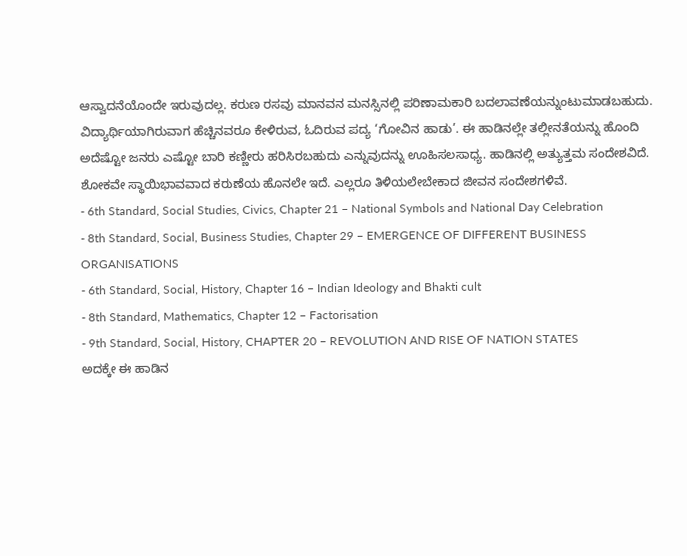ಆಸ್ವಾದನೆಯೊಂದೇ ಇರುವುದಲ್ಲ. ಕರುಣ ರಸವು ಮಾನವನ ಮನಸ್ಸಿನಲ್ಲಿ ಪರಿಣಾಮಕಾರಿ ಬದಲಾವಣೆಯನ್ನುಂಟುಮಾಡಬಹುದು.
ವಿದ್ಯಾರ್ಥಿಯಾಗಿರುವಾಗ ಹೆಚ್ಚಿನವರೂ ಕೇಳಿರುವ, ಓದಿರುವ ಪದ್ಯ ‘ಗೋವಿನ ಹಾಡು’. ಈ ಹಾಡಿನಲ್ಲೇ ತಲ್ಲೀನತೆಯನ್ನು ಹೊಂದಿ ಅದೆಷ್ಟೋ ಜನರು ಎಷ್ಟೋ ಬಾರಿ ಕಣ್ಣೀರು ಹರಿಸಿರಬಹುದು ಎನ್ನುವುದನ್ನು ಊಹಿಸಲಸಾಧ್ಯ. ಹಾಡಿನಲ್ಲಿ ಅತ್ಯುತ್ತಮ ಸಂದೇಶವಿದೆ. ಶೋಕವೇ ಸ್ಥಾಯಿಭಾವವಾದ ಕರುಣೆಯ ಹೊನಲೇ ಇದೆ. ಎಲ್ಲರೂ ತಿಳಿಯಲೇಬೇಕಾದ ಜೀವನ ಸಂದೇಶಗಳಿವೆ.
- 6th Standard, Social Studies, Civics, Chapter 21 – National Symbols and National Day Celebration
- 8th Standard, Social, Business Studies, Chapter 29 – EMERGENCE OF DIFFERENT BUSINESS ORGANISATIONS
- 6th Standard, Social, History, Chapter 16 – Indian Ideology and Bhakti cult
- 8th Standard, Mathematics, Chapter 12 – Factorisation
- 9th Standard, Social, History, CHAPTER 20 – REVOLUTION AND RISE OF NATION STATES
ಅದಕ್ಕೇ ಈ ಹಾಡಿನ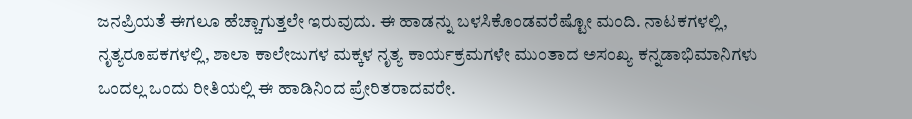ಜನಪ್ರಿಯತೆ ಈಗಲೂ ಹೆಚ್ಚಾಗುತ್ತಲೇ ಇರುವುದು. ಈ ಹಾಡನ್ನು ಬಳಸಿಕೊಂಡವರೆಷ್ಟೋ ಮಂದಿ. ನಾಟಕಗಳಲ್ಲಿ, ನೃತ್ಯರೂಪಕಗಳಲ್ಲಿ, ಶಾಲಾ ಕಾಲೇಜುಗಳ ಮಕ್ಕಳ ನೃತ್ಯ ಕಾರ್ಯಕ್ರಮಗಳೇ ಮುಂತಾದ ಅಸಂಖ್ಯ ಕನ್ನಡಾಭಿಮಾನಿಗಳು ಒಂದಲ್ಲ ಒಂದು ರೀತಿಯಲ್ಲಿ ಈ ಹಾಡಿನಿಂದ ಪ್ರೇರಿತರಾದವರೇ.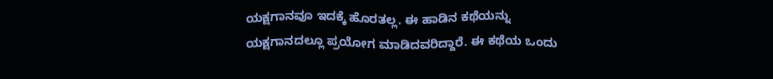ಯಕ್ಷಗಾನವೂ ಇದಕ್ಕೆ ಹೊರತಲ್ಲ. ಈ ಹಾಡಿನ ಕಥೆಯನ್ನು ಯಕ್ಷಗಾನದಲ್ಲೂ ಪ್ರಯೋಗ ಮಾಡಿದವರಿದ್ದಾರೆ. ಈ ಕಥೆಯ ಒಂದು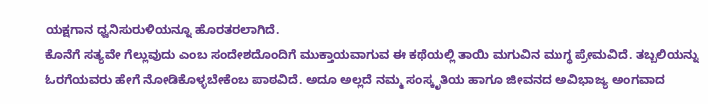ಯಕ್ಷಗಾನ ಧ್ವನಿಸುರುಳಿಯನ್ನೂ ಹೊರತರಲಾಗಿದೆ.
ಕೊನೆಗೆ ಸತ್ಯವೇ ಗೆಲ್ಲುವುದು ಎಂಬ ಸಂದೇಶದೊಂದಿಗೆ ಮುಕ್ತಾಯವಾಗುವ ಈ ಕಥೆಯಲ್ಲಿ ತಾಯಿ ಮಗುವಿನ ಮುಗ್ಧ ಪ್ರೇಮವಿದೆ. ತಬ್ಬಲಿಯನ್ನು ಓರಗೆಯವರು ಹೇಗೆ ನೋಡಿಕೊಳ್ಳಬೇಕೆಂಬ ಪಾಠವಿದೆ. ಅದೂ ಅಲ್ಲದೆ ನಮ್ಮ ಸಂಸ್ಕೃತಿಯ ಹಾಗೂ ಜೀವನದ ಅವಿಭಾಜ್ಯ ಅಂಗವಾದ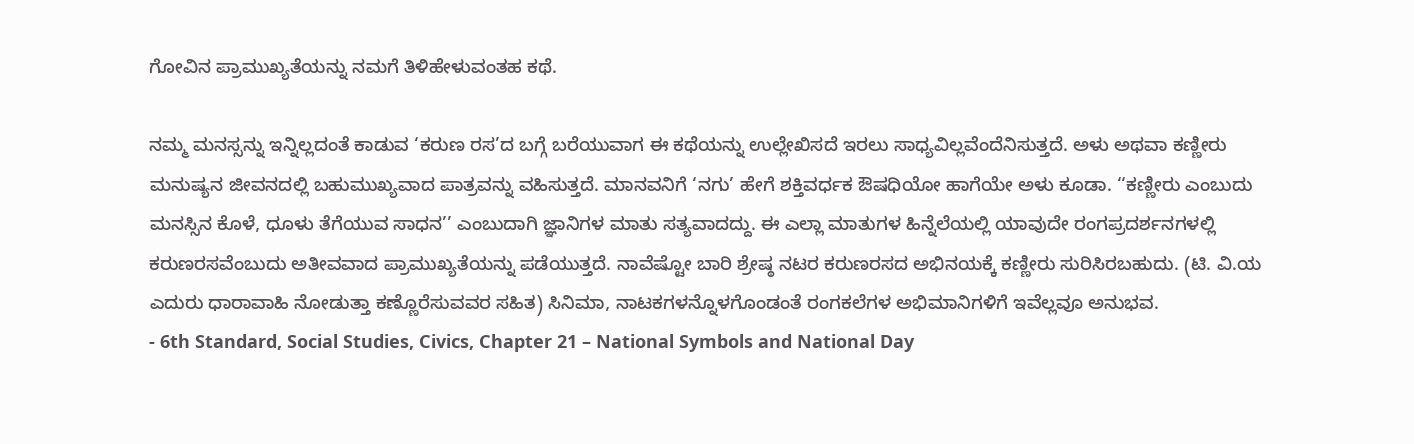ಗೋವಿನ ಪ್ರಾಮುಖ್ಯತೆಯನ್ನು ನಮಗೆ ತಿಳಿಹೇಳುವಂತಹ ಕಥೆ.

ನಮ್ಮ ಮನಸ್ಸನ್ನು ಇನ್ನಿಲ್ಲದಂತೆ ಕಾಡುವ ‘ಕರುಣ ರಸ’ದ ಬಗ್ಗೆ ಬರೆಯುವಾಗ ಈ ಕಥೆಯನ್ನು ಉಲ್ಲೇಖಿಸದೆ ಇರಲು ಸಾಧ್ಯವಿಲ್ಲವೆಂದೆನಿಸುತ್ತದೆ. ಅಳು ಅಥವಾ ಕಣ್ಣೀರು ಮನುಷ್ಯನ ಜೀವನದಲ್ಲಿ ಬಹುಮುಖ್ಯವಾದ ಪಾತ್ರವನ್ನು ವಹಿಸುತ್ತದೆ. ಮಾನವನಿಗೆ ‘ನಗು’ ಹೇಗೆ ಶಕ್ತಿವರ್ಧಕ ಔಷಧಿಯೋ ಹಾಗೆಯೇ ಅಳು ಕೂಡಾ. ‘‘ಕಣ್ಣೀರು ಎಂಬುದು ಮನಸ್ಸಿನ ಕೊಳೆ, ಧೂಳು ತೆಗೆಯುವ ಸಾಧನ’’ ಎಂಬುದಾಗಿ ಜ್ಞಾನಿಗಳ ಮಾತು ಸತ್ಯವಾದದ್ದು. ಈ ಎಲ್ಲಾ ಮಾತುಗಳ ಹಿನ್ನೆಲೆಯಲ್ಲಿ ಯಾವುದೇ ರಂಗಪ್ರದರ್ಶನಗಳಲ್ಲಿ ಕರುಣರಸವೆಂಬುದು ಅತೀವವಾದ ಪ್ರಾಮುಖ್ಯತೆಯನ್ನು ಪಡೆಯುತ್ತದೆ. ನಾವೆಷ್ಟೋ ಬಾರಿ ಶ್ರೇಷ್ಠ ನಟರ ಕರುಣರಸದ ಅಭಿನಯಕ್ಕೆ ಕಣ್ಣೀರು ಸುರಿಸಿರಬಹುದು. (ಟಿ. ವಿ.ಯ ಎದುರು ಧಾರಾವಾಹಿ ನೋಡುತ್ತಾ ಕಣ್ಣೊರೆಸುವವರ ಸಹಿತ) ಸಿನಿಮಾ, ನಾಟಕಗಳನ್ನೊಳಗೊಂಡಂತೆ ರಂಗಕಲೆಗಳ ಅಭಿಮಾನಿಗಳಿಗೆ ಇವೆಲ್ಲವೂ ಅನುಭವ.
- 6th Standard, Social Studies, Civics, Chapter 21 – National Symbols and National Day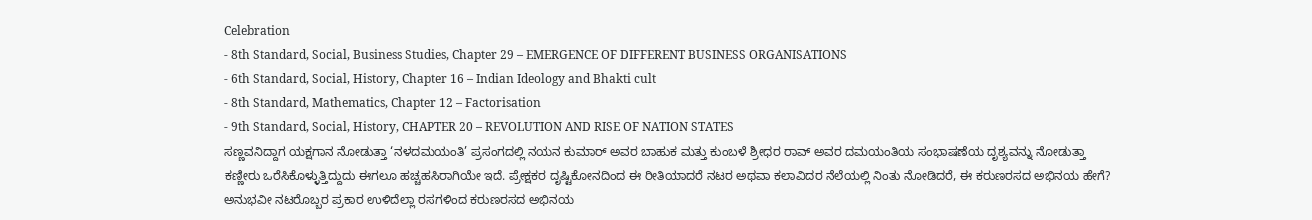Celebration
- 8th Standard, Social, Business Studies, Chapter 29 – EMERGENCE OF DIFFERENT BUSINESS ORGANISATIONS
- 6th Standard, Social, History, Chapter 16 – Indian Ideology and Bhakti cult
- 8th Standard, Mathematics, Chapter 12 – Factorisation
- 9th Standard, Social, History, CHAPTER 20 – REVOLUTION AND RISE OF NATION STATES
ಸಣ್ಣವನಿದ್ದಾಗ ಯಕ್ಷಗಾನ ನೋಡುತ್ತಾ ‘ನಳದಮಯಂತಿ’ ಪ್ರಸಂಗದಲ್ಲಿ ನಯನ ಕುಮಾರ್ ಅವರ ಬಾಹುಕ ಮತ್ತು ಕುಂಬಳೆ ಶ್ರೀಧರ ರಾವ್ ಅವರ ದಮಯಂತಿಯ ಸಂಭಾಷಣೆಯ ದೃಶ್ಯವನ್ನು ನೋಡುತ್ತಾ ಕಣ್ಣೀರು ಒರೆಸಿಕೊಳ್ಳುತ್ತಿದ್ದುದು ಈಗಲೂ ಹಚ್ಚಹಸಿರಾಗಿಯೇ ಇದೆ. ಪ್ರೇಕ್ಷಕರ ದೃಷ್ಟಿಕೋನದಿಂದ ಈ ರೀತಿಯಾದರೆ ನಟರ ಅಥವಾ ಕಲಾವಿದರ ನೆಲೆಯಲ್ಲಿ ನಿಂತು ನೋಡಿದರೆ, ಈ ಕರುಣರಸದ ಅಭಿನಯ ಹೇಗೆ? ಅನುಭವೀ ನಟರೊಬ್ಬರ ಪ್ರಕಾರ ಉಳಿದೆಲ್ಲಾ ರಸಗಳಿಂದ ಕರುಣರಸದ ಅಭಿನಯ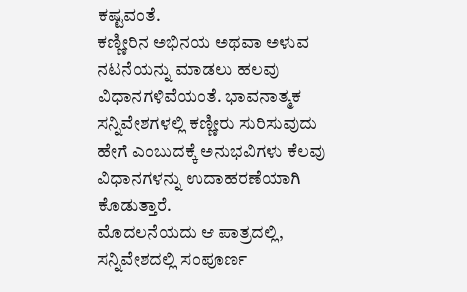ಕಷ್ಟವಂತೆ.
ಕಣ್ಣೀರಿನ ಅಭಿನಯ ಅಥವಾ ಅಳುವ ನಟನೆಯನ್ನು ಮಾಡಲು ಹಲವು ವಿಧಾನಗಳಿವೆಯಂತೆ. ಭಾವನಾತ್ಮಕ ಸನ್ನಿವೇಶಗಳಲ್ಲಿ ಕಣ್ಣೀರು ಸುರಿಸುವುದು ಹೇಗೆ ಎಂಬುದಕ್ಕೆ ಅನುಭವಿಗಳು ಕೆಲವು ವಿಧಾನಗಳನ್ನು ಉದಾಹರಣೆಯಾಗಿ ಕೊಡುತ್ತಾರೆ.
ಮೊದಲನೆಯದು ಆ ಪಾತ್ರದಲ್ಲಿ, ಸನ್ನಿವೇಶದಲ್ಲಿ ಸಂಪೂರ್ಣ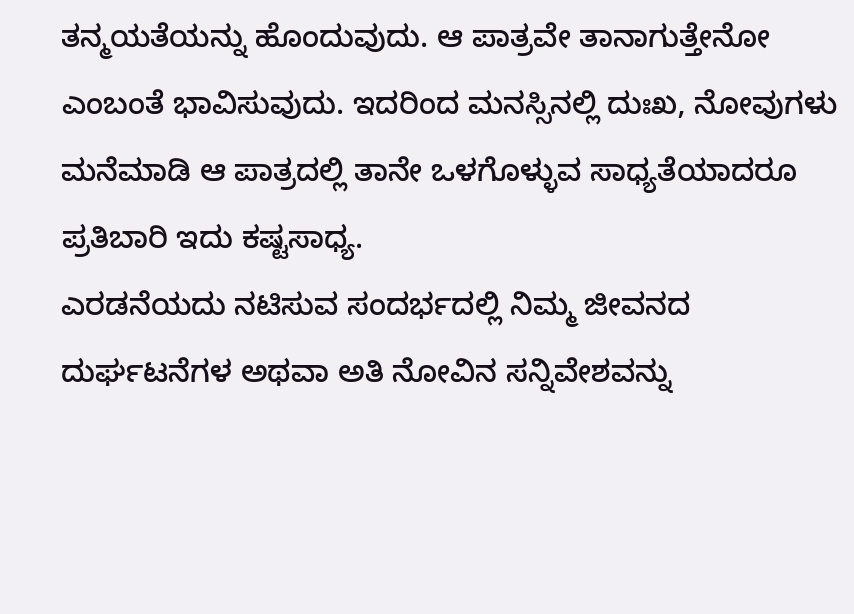ತನ್ಮಯತೆಯನ್ನು ಹೊಂದುವುದು. ಆ ಪಾತ್ರವೇ ತಾನಾಗುತ್ತೇನೋ ಎಂಬಂತೆ ಭಾವಿಸುವುದು. ಇದರಿಂದ ಮನಸ್ಸಿನಲ್ಲಿ ದುಃಖ, ನೋವುಗಳು ಮನೆಮಾಡಿ ಆ ಪಾತ್ರದಲ್ಲಿ ತಾನೇ ಒಳಗೊಳ್ಳುವ ಸಾಧ್ಯತೆಯಾದರೂ ಪ್ರತಿಬಾರಿ ಇದು ಕಷ್ಟಸಾಧ್ಯ.
ಎರಡನೆಯದು ನಟಿಸುವ ಸಂದರ್ಭದಲ್ಲಿ ನಿಮ್ಮ ಜೀವನದ ದುರ್ಘಟನೆಗಳ ಅಥವಾ ಅತಿ ನೋವಿನ ಸನ್ನಿವೇಶವನ್ನು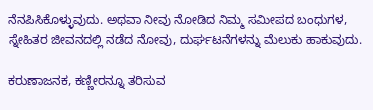ನೆನಪಿಸಿಕೊಳ್ಳುವುದು. ಅಥವಾ ನೀವು ನೋಡಿದ ನಿಮ್ಮ ಸಮೀಪದ ಬಂಧುಗಳ, ಸ್ನೇಹಿತರ ಜೀವನದಲ್ಲಿ ನಡೆದ ನೋವು, ದುರ್ಘಟನೆಗಳನ್ನು ಮೆಲುಕು ಹಾಕುವುದು.

ಕರುಣಾಜನಕ, ಕಣ್ಣೀರನ್ನೂ ತರಿಸುವ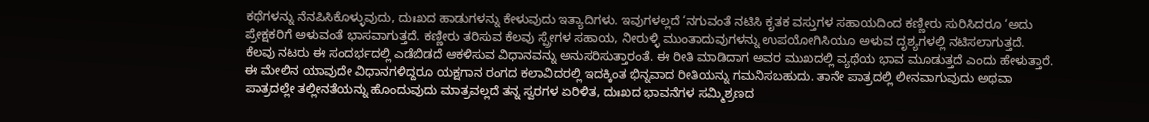ಕಥೆಗಳನ್ನು ನೆನಪಿಸಿಕೊಳ್ಳುವುದು, ದುಃಖದ ಹಾಡುಗಳನ್ನು ಕೇಳುವುದು ಇತ್ಯಾದಿಗಳು. ಇವುಗಳಲ್ಲದೆ ‘ನಗುವಂತೆ ನಟಿಸಿ ಕೃತಕ ವಸ್ತುಗಳ ಸಹಾಯದಿಂದ ಕಣ್ಣೀರು ಸುರಿಸಿದರೂ ‘ಅದು ಪ್ರೇಕ್ಷಕರಿಗೆ ಅಳುವಂತೆ ಭಾಸವಾಗುತ್ತದೆ. ಕಣ್ಣೀರು ತರಿಸುವ ಕೆಲವು ಸ್ಪ್ರೇಗಳ ಸಹಾಯ, ನೀರುಳ್ಳಿ ಮುಂತಾದುವುಗಳನ್ನು ಉಪಯೋಗಿಸಿಯೂ ಅಳುವ ದೃಶ್ಯಗಳಲ್ಲಿ ನಟಿಸಲಾಗುತ್ತದೆ. ಕೆಲವು ನಟರು ಈ ಸಂದರ್ಭದಲ್ಲಿ ಎಡೆಬಿಡದೆ ಆಕಳಿಸುವ ವಿಧಾನವನ್ನು ಅನುಸರಿಸುತ್ತಾರಂತೆ. ಈ ರೀತಿ ಮಾಡಿದಾಗ ಅವರ ಮುಖದಲ್ಲಿ ವ್ಯಥೆಯ ಭಾವ ಮೂಡುತ್ತದೆ ಎಂದು ಹೇಳುತ್ತಾರೆ.
ಈ ಮೇಲಿನ ಯಾವುದೇ ವಿಧಾನಗಳಿದ್ದರೂ ಯಕ್ಷಗಾನ ರಂಗದ ಕಲಾವಿದರಲ್ಲಿ ಇದಕ್ಕಿಂತ ಭಿನ್ನವಾದ ರೀತಿಯನ್ನು ಗಮನಿಸಬಹುದು. ತಾನೇ ಪಾತ್ರದಲ್ಲಿ ಲೀನವಾಗುವುದು ಅಥವಾ ಪಾತ್ರದಲ್ಲೇ ತಲ್ಲೀನತೆಯನ್ನು ಹೊಂದುವುದು ಮಾತ್ರವಲ್ಲದೆ ತನ್ನ ಸ್ವರಗಳ ಏರಿಳಿತ, ದುಃಖದ ಭಾವನೆಗಳ ಸಮ್ಮಿಶ್ರಣದ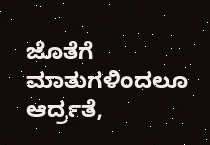ಜೊತೆಗೆ ಮಾತುಗಳಿಂದಲೂ ಆರ್ದ್ರತೆ,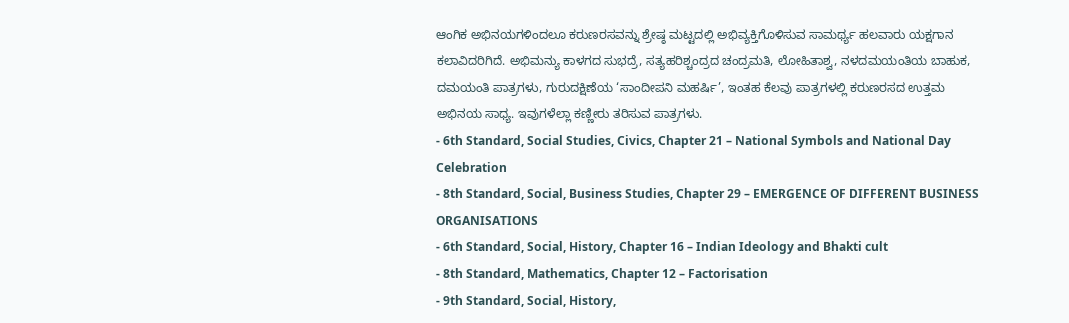ಆಂಗಿಕ ಅಭಿನಯಗಳಿಂದಲೂ ಕರುಣರಸವನ್ನು ಶ್ರೇಷ್ಠ ಮಟ್ಟದಲ್ಲಿ ಅಭಿವ್ಯಕ್ತಿಗೊಳಿಸುವ ಸಾಮರ್ಥ್ಯ ಹಲವಾರು ಯಕ್ಷಗಾನ ಕಲಾವಿದರಿಗಿದೆ. ಅಭಿಮನ್ಯು ಕಾಳಗದ ಸುಭದ್ರೆ, ಸತ್ಯಹರಿಶ್ಚಂದ್ರದ ಚಂದ್ರಮತಿ, ಲೋಹಿತಾಶ್ವ, ನಳದಮಯಂತಿಯ ಬಾಹುಕ, ದಮಯಂತಿ ಪಾತ್ರಗಳು, ಗುರುದಕ್ಷಿಣೆಯ ‘ಸಾಂದೀಪನಿ ಮಹರ್ಷಿ’, ಇಂತಹ ಕೆಲವು ಪಾತ್ರಗಳಲ್ಲಿ ಕರುಣರಸದ ಉತ್ತಮ ಅಭಿನಯ ಸಾಧ್ಯ. ಇವುಗಳೆಲ್ಲಾ ಕಣ್ಣೀರು ತರಿಸುವ ಪಾತ್ರಗಳು.
- 6th Standard, Social Studies, Civics, Chapter 21 – National Symbols and National Day Celebration
- 8th Standard, Social, Business Studies, Chapter 29 – EMERGENCE OF DIFFERENT BUSINESS ORGANISATIONS
- 6th Standard, Social, History, Chapter 16 – Indian Ideology and Bhakti cult
- 8th Standard, Mathematics, Chapter 12 – Factorisation
- 9th Standard, Social, History,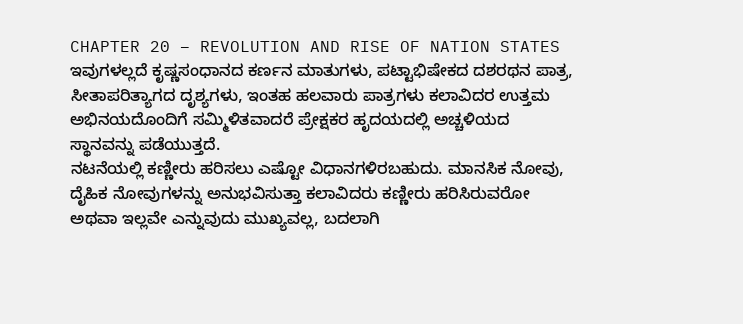CHAPTER 20 – REVOLUTION AND RISE OF NATION STATES
ಇವುಗಳಲ್ಲದೆ ಕೃಷ್ಣಸಂಧಾನದ ಕರ್ಣನ ಮಾತುಗಳು, ಪಟ್ಟಾಭಿಷೇಕದ ದಶರಥನ ಪಾತ್ರ, ಸೀತಾಪರಿತ್ಯಾಗದ ದೃಶ್ಯಗಳು, ಇಂತಹ ಹಲವಾರು ಪಾತ್ರಗಳು ಕಲಾವಿದರ ಉತ್ತಮ ಅಭಿನಯದೊಂದಿಗೆ ಸಮ್ಮಿಳಿತವಾದರೆ ಪ್ರೇಕ್ಷಕರ ಹೃದಯದಲ್ಲಿ ಅಚ್ಚಳಿಯದ ಸ್ಥಾನವನ್ನು ಪಡೆಯುತ್ತದೆ.
ನಟನೆಯಲ್ಲಿ ಕಣ್ಣೀರು ಹರಿಸಲು ಎಷ್ಟೋ ವಿಧಾನಗಳಿರಬಹುದು. ಮಾನಸಿಕ ನೋವು, ದೈಹಿಕ ನೋವುಗಳನ್ನು ಅನುಭವಿಸುತ್ತಾ ಕಲಾವಿದರು ಕಣ್ಣೀರು ಹರಿಸಿರುವರೋ ಅಥವಾ ಇಲ್ಲವೇ ಎನ್ನುವುದು ಮುಖ್ಯವಲ್ಲ, ಬದಲಾಗಿ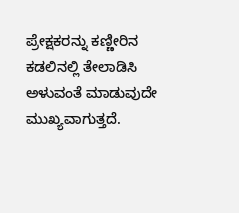ಪ್ರೇಕ್ಷಕರನ್ನು ಕಣ್ಣೀರಿನ ಕಡಲಿನಲ್ಲಿ ತೇಲಾಡಿಸಿ ಅಳುವಂತೆ ಮಾಡುವುದೇ ಮುಖ್ಯವಾಗುತ್ತದೆ.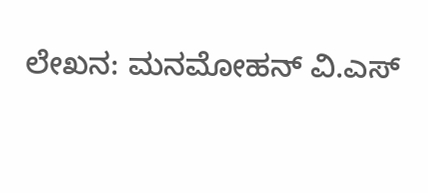ಲೇಖನ: ಮನಮೋಹನ್ ವಿ.ಎಸ್